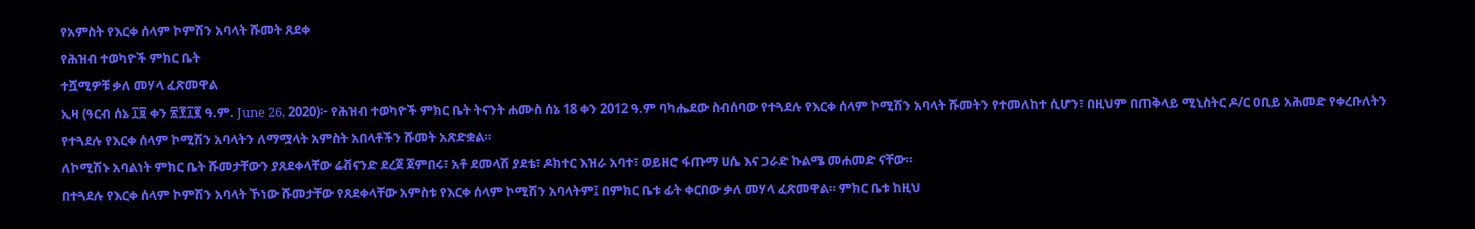የአምስት የእርቀ ሰላም ኮምሽን አባላት ሹመት ጸደቀ
የሕዝብ ተወካዮች ምክር ቤት
ተሿሚዎቹ ቃለ መሃላ ፈጽመዋል
ኢዛ (ዓርብ ሰኔ ፲፱ ቀን ፳፻፲፪ ዓ.ም. June 26, 2020)፦ የሕዝብ ተወካዮች ምክር ቤት ትናንት ሐሙስ ሰኔ 18 ቀን 2012 ዓ.ም ባካሔደው ስብሰባው የተጓደሉ የእርቀ ሰላም ኮሚሽን አባላት ሹመትን የተመለከተ ሲሆን፣ በዚህም በጠቅላይ ሚኒስትር ዶ/ር ዐቢይ አሕመድ የቀረቡለትን የተጓደሉ የእርቀ ሰላም ኮሚሽን አባላትን ለማሟላት አምስት አበላቶችን ሹመት አጽድቋል።
ለኮሚሽኑ አባልነት ምክር ቤት ሹመታቸውን ያጸደቀላቸው ሬቭናንድ ደረጀ ጀምበሩ፣ አቶ ደመላሽ ያደቴ፣ ዶክተር እዝራ አባተ፣ ወይዘሮ ፋጡማ ሀሴ እና ጋራድ ኩልሜ መሐመድ ናቸው።
በተጓደሉ የእርቀ ሰላም ኮምሽን አባላት ኾነው ሹመታቸው የጸደቀላቸው አምስቱ የእርቀ ሰላም ኮሚሽን አባላትም፤ በምክር ቤቱ ፊት ቀርበው ቃለ መሃላ ፈጽመዋል። ምክር ቤቱ ከዚህ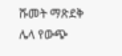ሹመት ማጽደቅ ሌላ የውጭ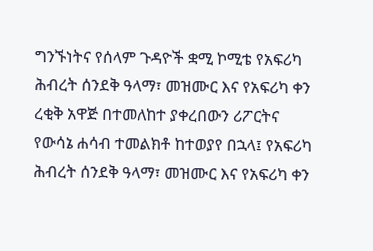ግንኙነትና የሰላም ጉዳዮች ቋሚ ኮሚቴ የአፍሪካ ሕብረት ሰንደቅ ዓላማ፣ መዝሙር እና የአፍሪካ ቀን ረቂቅ አዋጅ በተመለከተ ያቀረበውን ሪፖርትና የውሳኔ ሐሳብ ተመልክቶ ከተወያየ በኋላ፤ የአፍሪካ ሕብረት ሰንደቅ ዓላማ፣ መዝሙር እና የአፍሪካ ቀን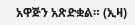አዋጅን አጽድቋል። (ኢዛ)